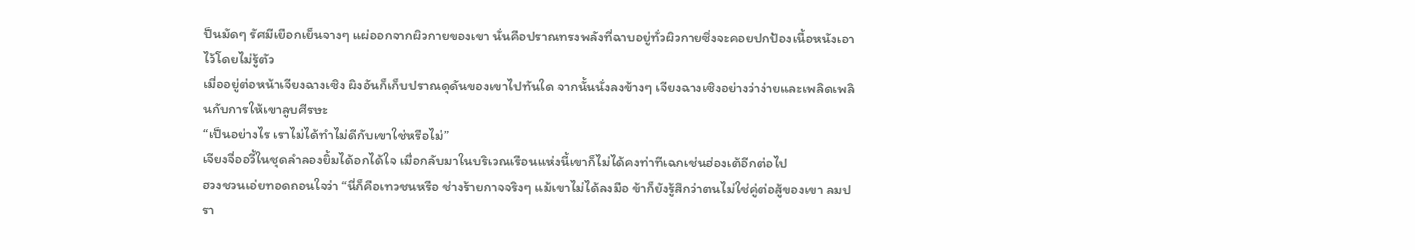ป็นมัดๆ รัศมีเยือกเย็นจางๆ แผ่ออกจากผิวกายของเขา นั่นคือปราณทรงพลังที่ฉาบอยู่ทั่วผิวกายซึ่งจะคอยปกป้องเนื้อหนังเอาไว้โดยไม่รู้ตัว
เมื่ออยู่ต่อหน้าเจียงฉางเซิง ผิงอันก็เก็บปราณดุดันของเขาไปทันใด จากนั้นนั่งลงข้างๆ เจียงฉางเซิงอย่างว่าง่ายและเพลิดเพลินกับการให้เขาลูบศีรษะ
“เป็นอย่างไร เราไม่ได้ทำไม่ดีกับเขาใช่หรือไม่”
เจียงจื่ออวี้ในชุดลำลองยิ้มได้อกได้ใจ เมื่อกลับมาในบริเวณเรือนแห่งนี้เขาก็ไม่ได้คงท่าทีเฉกเช่นฮ่องเต้อีกต่อไป
ฮวงชวนเอ่ยทอดถอนใจว่า “นี่ก็คือเทวชนหรือ ช่างร้ายกาจจริงๆ แม้เขาไม่ได้ลงมือ ข้าก็ยังรู้สึกว่าตนไม่ใช่คู่ต่อสู้ของเขา ลมปรา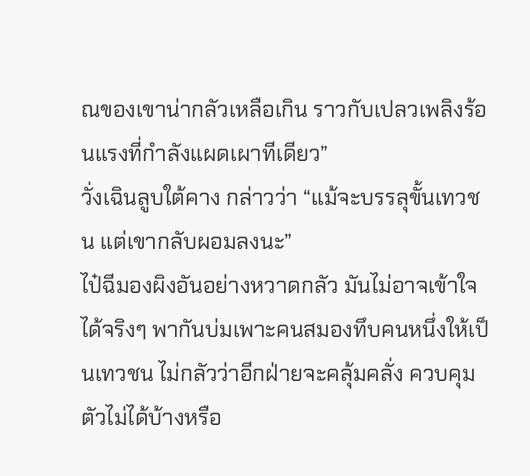ณของเขาน่ากลัวเหลือเกิน ราวกับเปลวเพลิงร้อนแรงที่กำลังแผดเผาทีเดียว”
วั่งเฉินลูบใต้คาง กล่าวว่า “แม้จะบรรลุขั้นเทวชน แต่เขากลับผอมลงนะ”
ไป๋ฉีมองผิงอันอย่างหวาดกลัว มันไม่อาจเข้าใจได้จริงๆ พากันบ่มเพาะคนสมองทึบคนหนึ่งให้เป็นเทวชน ไม่กลัวว่าอีกฝ่ายจะคลุ้มคลั่ง ควบคุมตัวไม่ได้บ้างหรือ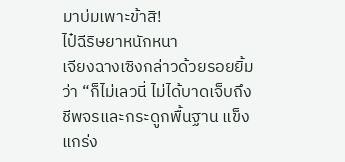มาบ่มเพาะข้าสิ!
ไป๋ฉีริษยาหนักหนา
เจียงฉางเซิงกล่าวด้วยรอยยิ้มว่า “ก็ไม่เลวนี่ ไม่ได้บาดเจ็บถึงชีพจรและกระดูกพื้นฐาน แข็งแกร่ง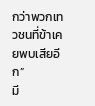กว่าพวกเทวชนที่ข้าเคยพบเสียอีก”
มี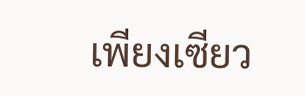เพียงเซียว